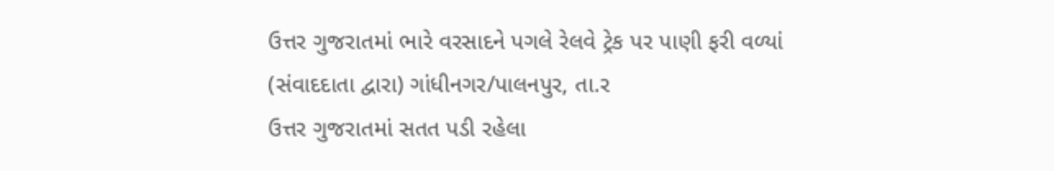ઉત્તર ગુજરાતમાં ભારે વરસાદને પગલે રેલવે ટ્રેક પર પાણી ફરી વળ્યાં
(સંવાદદાતા દ્વારા) ગાંધીનગર/પાલનપુર, તા.ર
ઉત્તર ગુજરાતમાં સતત પડી રહેલા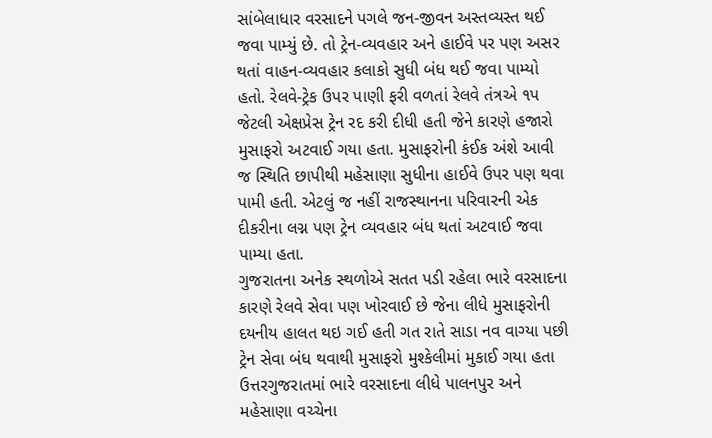સાંબેલાધાર વરસાદને પગલે જન-જીવન અસ્તવ્યસ્ત થઈ જવા પામ્યું છે. તો ટ્રેન-વ્યવહાર અને હાઈવે પર પણ અસર થતાં વાહન-વ્યવહાર કલાકો સુધી બંધ થઈ જવા પામ્યો હતો. રેલવે-ટ્રેક ઉપર પાણી ફરી વળતાં રેલવે તંત્રએ ૧પ જેટલી એક્ષપ્રેસ ટ્રેન રદ કરી દીધી હતી જેને કારણે હજારો મુસાફરો અટવાઈ ગયા હતા. મુસાફરોની કંઈક અંશે આવી જ સ્થિતિ છાપીથી મહેસાણા સુધીના હાઈવે ઉપર પણ થવા પામી હતી. એટલું જ નહીં રાજસ્થાનના પરિવારની એક દીકરીના લગ્ન પણ ટ્રેન વ્યવહાર બંધ થતાં અટવાઈ જવા પામ્યા હતા.
ગુજરાતના અનેક સ્થળોએ સતત પડી રહેલા ભારે વરસાદના કારણે રેલવે સેવા પણ ખોરવાઈ છે જેના લીધે મુસાફરોની દયનીય હાલત થઇ ગઈ હતી ગત રાતે સાડા નવ વાગ્યા પછી ટ્રેન સેવા બંધ થવાથી મુસાફરો મુશ્કેલીમાં મુકાઈ ગયા હતા ઉત્તરગુજરાતમાં ભારે વરસાદના લીધે પાલનપુર અને મહેસાણા વચ્ચેના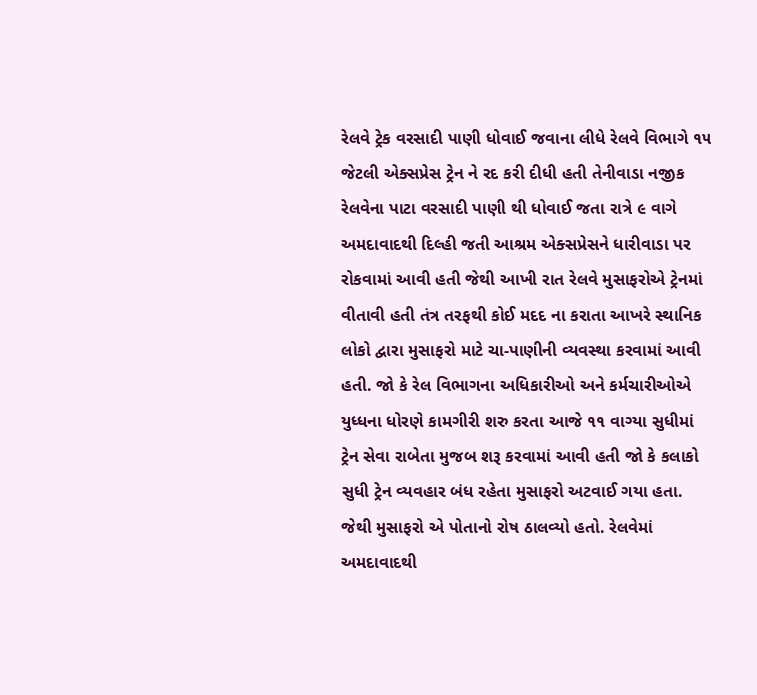રેલવે ટ્રેક વરસાદી પાણી ધોવાઈ જવાના લીધે રેલવે વિભાગે ૧૫ જેટલી એક્સપ્રેસ ટ્રેન ને રદ કરી દીધી હતી તેનીવાડા નજીક રેલવેના પાટા વરસાદી પાણી થી ધોવાઈ જતા રાત્રે ૯ વાગે અમદાવાદથી દિલ્હી જતી આશ્રમ એક્સપ્રેસને ધારીવાડા પર રોકવામાં આવી હતી જેથી આખી રાત રેલવે મુસાફરોએ ટ્રેનમાં વીતાવી હતી તંત્ર તરફથી કોઈ મદદ ના કરાતા આખરે સ્થાનિક લોકો દ્વારા મુસાફરો માટે ચા-પાણીની વ્યવસ્થા કરવામાં આવી હતી. જો કે રેલ વિભાગના અધિકારીઓ અને કર્મચારીઓએ યુધ્ધના ધોરણે કામગીરી શરુ કરતા આજે ૧૧ વાગ્યા સુધીમાં ટ્રેન સેવા રાબેતા મુજબ શરૂ કરવામાં આવી હતી જો કે કલાકો સુધી ટ્રેન વ્યવહાર બંધ રહેતા મુસાફરો અટવાઈ ગયા હતા. જેથી મુસાફરો એ પોતાનો રોષ ઠાલવ્યો હતો. રેલવેમાં અમદાવાદથી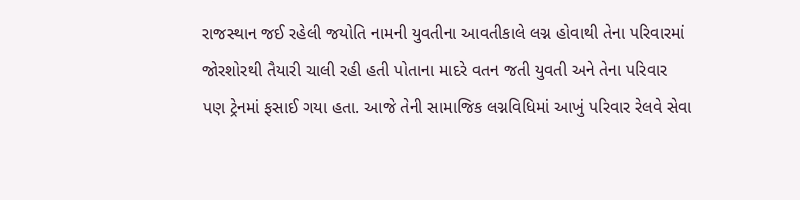રાજસ્થાન જઈ રહેલી જયોતિ નામની યુવતીના આવતીકાલે લગ્ન હોવાથી તેના પરિવારમાં જોરશોરથી તૈયારી ચાલી રહી હતી પોતાના માદરે વતન જતી યુવતી અને તેના પરિવાર પણ ટ્રેનમાં ફસાઈ ગયા હતા. આજે તેની સામાજિક લગ્નવિધિમાં આખું પરિવાર રેલવે સેવા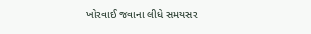ખોરવાઈ જવાના લીધે સમયસર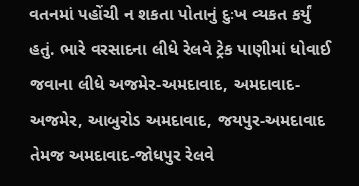વતનમાં પહોંચી ન શકતા પોતાનું દુઃખ વ્યકત કર્યું હતું. ભારે વરસાદના લીધે રેલવે ટ્રેક પાણીમાં ધોવાઈ જવાના લીધે અજમેર-અમદાવાદ, અમદાવાદ-અજમેર, આબુરોડ અમદાવાદ, જયપુર-અમદાવાદ તેમજ અમદાવાદ-જોધપુર રેલવે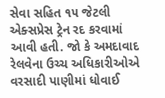સેવા સહિત ૧૫ જેટલી એક્સપ્રેસ ટ્રેન રદ કરવામાં આવી હતી. જો કે અમદાવાદ રેલવેના ઉચ્ચ અધિકારીઓએ વરસાદી પાણીમાં ધોવાઈ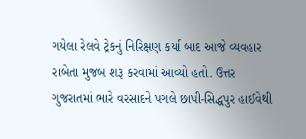ગયેલા રેલવે ટ્રેકનું નિરિક્ષણ કર્યા બાદ આજે વ્યવહાર રાબેતા મુજબ શરૂ કરવામાં આવ્યો હતો. ઉત્તર ગુજરાતમાં ભારે વરસાદને પગલે છાપી-સિદ્ધપુર હાઈવેથી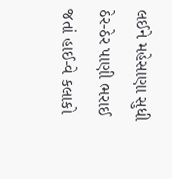લઈને મહેસાણા સુધી ઠેર-ઠેર પાણી ભરાઈ જતાં હાઈ-વે કલાકો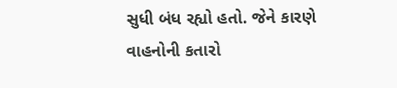સુધી બંધ રહ્યો હતો. જેને કારણે વાહનોની કતારો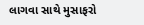લાગવા સાથે મુસાફરો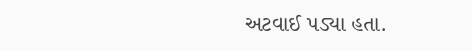અટવાઈ પડ્યા હતા.